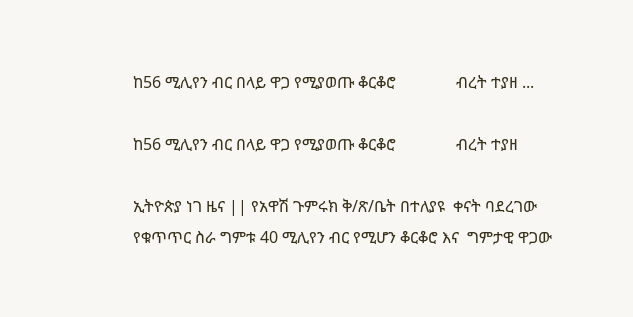ከ56 ሚሊየን ብር በላይ ዋጋ የሚያወጡ ቆርቆሮ               ብረት ተያዘ ...

ከ56 ሚሊየን ብር በላይ ዋጋ የሚያወጡ ቆርቆሮ               ብረት ተያዘ

ኢትዮጵያ ነገ ዜና || የአዋሽ ጉምሩክ ቅ/ጽ/ቤት በተለያዩ  ቀናት ባደረገው የቁጥጥር ስራ ግምቱ 40 ሚሊየን ብር የሚሆን ቆርቆሮ እና  ግምታዊ ዋጋው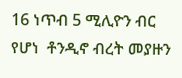16 ነጥብ 5 ሚሊዮን ብር የሆነ  ቶንዲኖ ብረት መያዙን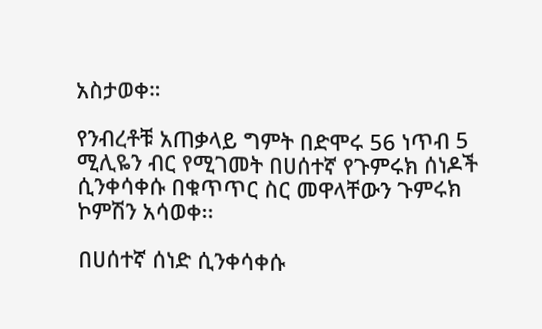አስታወቀ።

የንብረቶቹ አጠቃላይ ግምት በድሞሩ 56 ነጥብ 5  ሚሊዬን ብር የሚገመት በሀሰተኛ የጉምሩክ ሰነዶች ሲንቀሳቀሱ በቁጥጥር ስር መዋላቸውን ጉምሩክ ኮምሽን አሳወቀ፡፡

በሀሰተኛ ሰነድ ሲንቀሳቀሱ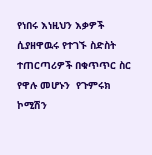የነበሩ እነዚህን እቃዎች ሲያዘዋዉሩ የተገኙ ስድስት ተጠርጣሪዎች በቁጥጥር ስር የዋሉ መሆኑን  የጉምሩክ ኮሚሽን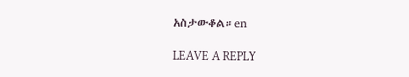አስታውቆል።en

LEAVE A REPLY